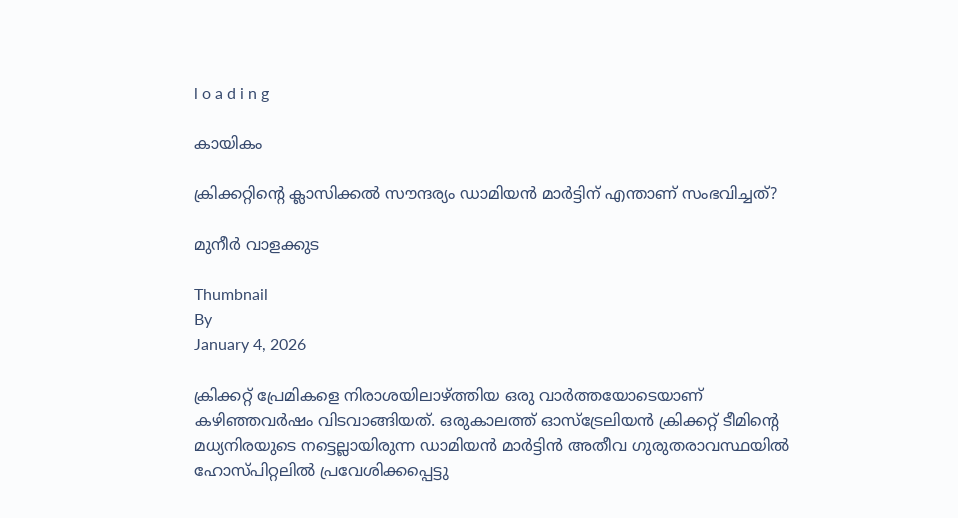l o a d i n g

കായികം

ക്രിക്കറ്റിന്റെ ക്ലാസിക്കല്‍ സൗന്ദര്യം ഡാമിയന്‍ മാര്‍ട്ടിന് എന്താണ് സംഭവിച്ചത്?

മുനീര്‍ വാളക്കുട

Thumbnail
By
January 4, 2026

ക്രിക്കറ്റ് പ്രേമികളെ നിരാശയിലാഴ്ത്തിയ ഒരു വാര്‍ത്തയോടെയാണ് കഴിഞ്ഞവര്‍ഷം വിടവാങ്ങിയത്. ഒരുകാലത്ത് ഓസ്‌ട്രേലിയന്‍ ക്രിക്കറ്റ് ടീമിന്റെ മധ്യനിരയുടെ നട്ടെല്ലായിരുന്ന ഡാമിയന്‍ മാര്‍ട്ടിന്‍ അതീവ ഗുരുതരാവസ്ഥയില്‍ ഹോസ്പിറ്റലില്‍ പ്രവേശിക്കപ്പെട്ടു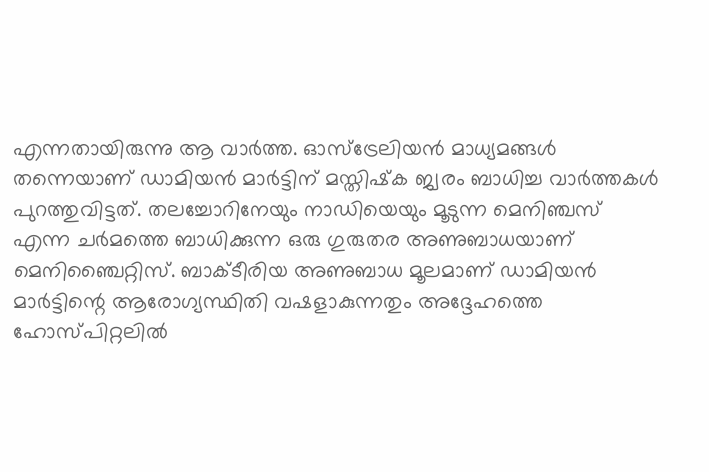എന്നതായിരുന്നു ആ വാര്‍ത്ത. ഓസ്‌ട്രേലിയന്‍ മാധ്യമങ്ങള്‍ തന്നെയാണ് ഡാമിയന്‍ മാര്‍ട്ടിന് മസ്തിഷ്‌ക ജ്വരം ബാധിച്ച വാര്‍ത്തകള്‍ പുറത്തുവിട്ടത്. തലച്ചോറിനേയും നാഡിയെയും മൂടുന്ന മെനിഞ്ചസ് എന്ന ചര്‍മത്തെ ബാധിക്കുന്ന ഒരു ഗുരുതര അണുബാധയാണ് മെനിഞ്ചൈറ്റിസ്. ബാക്ടീരിയ അണുബാധ മൂലമാണ് ഡാമിയന്‍ മാര്‍ട്ടിന്റെ ആരോഗ്യസ്ഥിതി വഷളാകുന്നതും അദ്ദേഹത്തെ ഹോസ്പിറ്റലില്‍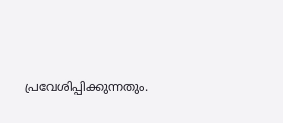പ്രവേശിപ്പിക്കുന്നതും.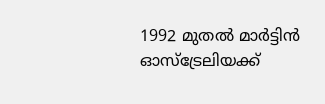1992 മുതല്‍ മാര്‍ട്ടിന്‍ ഓസ്‌ട്രേലിയക്ക്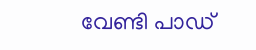വേണ്ടി പാഡ്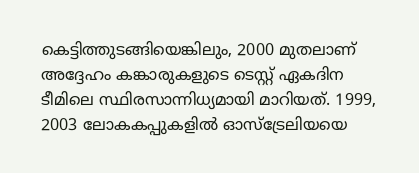കെട്ടിത്തുടങ്ങിയെങ്കിലും, 2000 മുതലാണ് അദ്ദേഹം കങ്കാരുകളുടെ ടെസ്റ്റ് ഏകദിന ടീമിലെ സ്ഥിരസാന്നിധ്യമായി മാറിയത്. 1999, 2003 ലോകകപ്പുകളില്‍ ഓസ്‌ട്രേലിയയെ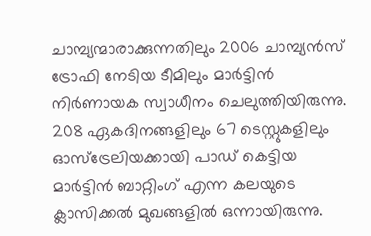ചാമ്പ്യന്മാരാക്കുന്നതിലും 2006 ചാമ്പ്യന്‍സ് ട്രോഫി നേടിയ ടീമിലും മാര്‍ട്ടിന്‍ നിര്‍ണായക സ്വാധീനം ചെലുത്തിയിരുന്നു. 208 ഏകദിനങ്ങളിലും 67 ടെസ്റ്റുകളിലും ഓസ്‌ട്രേലിയക്കായി പാഡ് കെട്ടിയ മാര്‍ട്ടിന്‍ ബാറ്റിംഗ് എന്ന കലയുടെ ക്ലാസിക്കല്‍ മുഖങ്ങളില്‍ ഒന്നായിരുന്നു.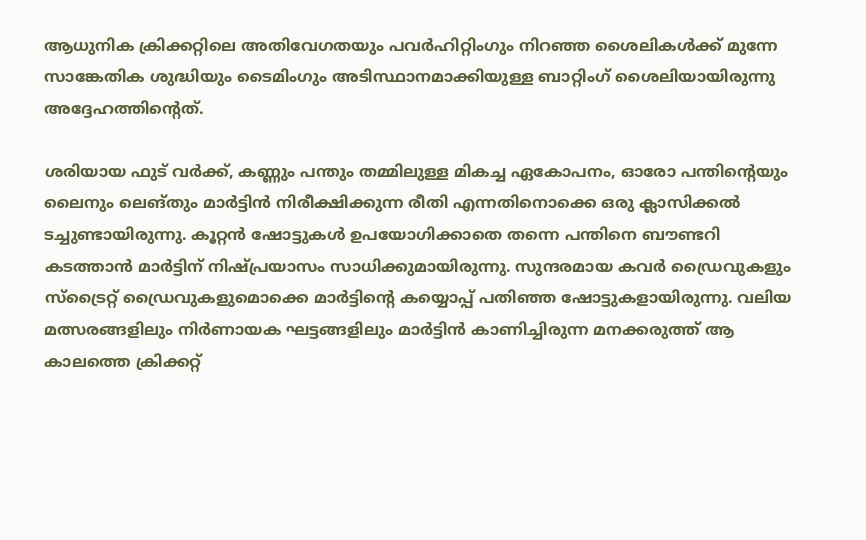ആധുനിക ക്രിക്കറ്റിലെ അതിവേഗതയും പവര്‍ഹിറ്റിംഗും നിറഞ്ഞ ശൈലികള്‍ക്ക് മുന്നേ സാങ്കേതിക ശുദ്ധിയും ടൈമിംഗും അടിസ്ഥാനമാക്കിയുള്ള ബാറ്റിംഗ് ശൈലിയായിരുന്നു അദ്ദേഹത്തിന്റെത്.

ശരിയായ ഫുട് വര്‍ക്ക്, കണ്ണും പന്തും തമ്മിലുള്ള മികച്ച ഏകോപനം, ഓരോ പന്തിന്റെയും ലൈനും ലെങ്തും മാര്‍ട്ടിന്‍ നിരീക്ഷിക്കുന്ന രീതി എന്നതിനൊക്കെ ഒരു ക്ലാസിക്കല്‍ ടച്ചുണ്ടായിരുന്നു. കൂറ്റന്‍ ഷോട്ടുകള്‍ ഉപയോഗിക്കാതെ തന്നെ പന്തിനെ ബൗണ്ടറി കടത്താന്‍ മാര്‍ട്ടിന് നിഷ്പ്രയാസം സാധിക്കുമായിരുന്നു. സുന്ദരമായ കവര്‍ ഡ്രൈവുകളും സ്‌ട്രൈറ്റ് ഡ്രൈവുകളുമൊക്കെ മാര്‍ട്ടിന്റെ കയ്യൊപ്പ് പതിഞ്ഞ ഷോട്ടുകളായിരുന്നു. വലിയ മത്സരങ്ങളിലും നിര്‍ണായക ഘട്ടങ്ങളിലും മാര്‍ട്ടിന്‍ കാണിച്ചിരുന്ന മനക്കരുത്ത് ആ കാലത്തെ ക്രിക്കറ്റ്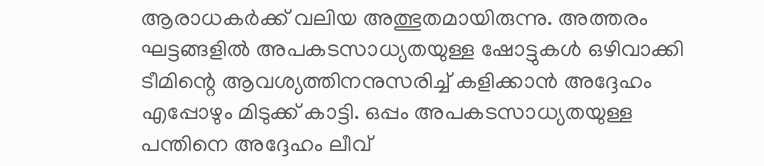ആരാധകര്‍ക്ക് വലിയ അത്ഭുതമായിരുന്നു. അത്തരം ഘട്ടങ്ങളില്‍ അപകടസാധ്യതയുള്ള ഷോട്ടുകള്‍ ഒഴിവാക്കി ടീമിന്റെ ആവശ്യത്തിനനുസരിച്ച് കളിക്കാന്‍ അദ്ദേഹം എപ്പോഴും മിടുക്ക് കാട്ടി. ഒപ്പം അപകടസാധ്യതയുള്ള പന്തിനെ അദ്ദേഹം ലീവ്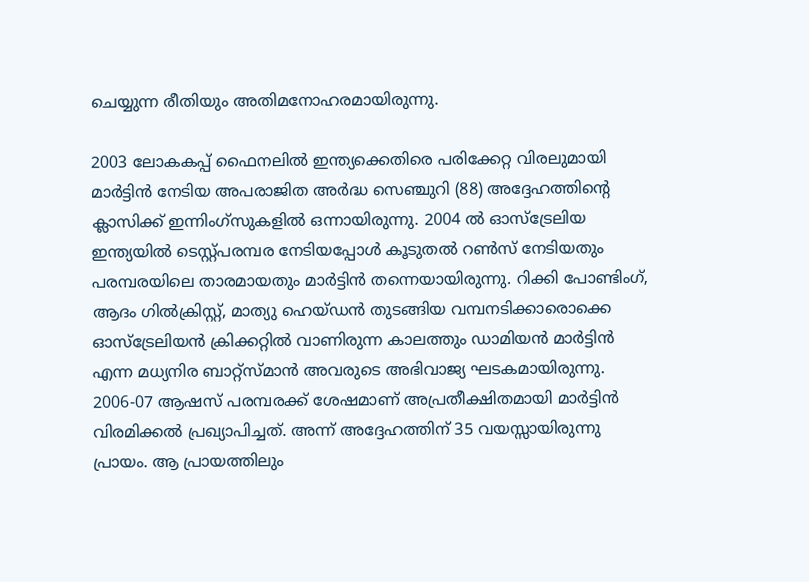ചെയ്യുന്ന രീതിയും അതിമനോഹരമായിരുന്നു.

2003 ലോകകപ്പ് ഫൈനലില്‍ ഇന്ത്യക്കെതിരെ പരിക്കേറ്റ വിരലുമായി മാര്‍ട്ടിന്‍ നേടിയ അപരാജിത അര്‍ദ്ധ സെഞ്ചുറി (88) അദ്ദേഹത്തിന്റെ ക്ലാസിക്ക് ഇന്നിംഗ്‌സുകളില്‍ ഒന്നായിരുന്നു. 2004 ല്‍ ഓസ്‌ട്രേലിയ ഇന്ത്യയില്‍ ടെസ്റ്റ്പരമ്പര നേടിയപ്പോള്‍ കൂടുതല്‍ റണ്‍സ് നേടിയതും പരമ്പരയിലെ താരമായതും മാര്‍ട്ടിന്‍ തന്നെയായിരുന്നു. റിക്കി പോണ്ടിംഗ്, ആദം ഗില്‍ക്രിസ്റ്റ്, മാത്യു ഹെയ്ഡന്‍ തുടങ്ങിയ വമ്പനടിക്കാരൊക്കെ ഓസ്‌ട്രേലിയന്‍ ക്രിക്കറ്റില്‍ വാണിരുന്ന കാലത്തും ഡാമിയന്‍ മാര്‍ട്ടിന്‍ എന്ന മധ്യനിര ബാറ്റ്‌സ്മാന്‍ അവരുടെ അഭിവാജ്യ ഘടകമായിരുന്നു. 2006-07 ആഷസ് പരമ്പരക്ക് ശേഷമാണ് അപ്രതീക്ഷിതമായി മാര്‍ട്ടിന്‍ വിരമിക്കല്‍ പ്രഖ്യാപിച്ചത്. അന്ന് അദ്ദേഹത്തിന് 35 വയസ്സായിരുന്നു പ്രായം. ആ പ്രായത്തിലും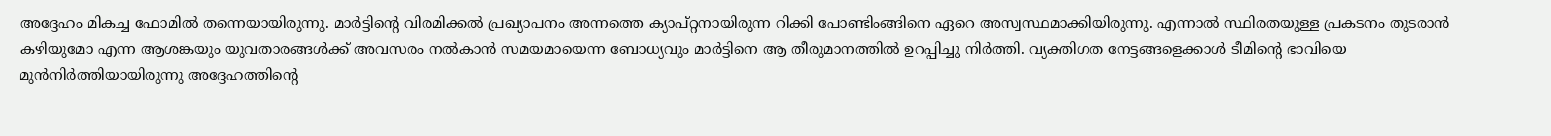അദ്ദേഹം മികച്ച ഫോമില്‍ തന്നെയായിരുന്നു. മാര്‍ട്ടിന്റെ വിരമിക്കല്‍ പ്രഖ്യാപനം അന്നത്തെ ക്യാപ്റ്റനായിരുന്ന റിക്കി പോണ്ടിംങ്ങിനെ ഏറെ അസ്വസ്ഥമാക്കിയിരുന്നു. എന്നാല്‍ സ്ഥിരതയുള്ള പ്രകടനം തുടരാന്‍ കഴിയുമോ എന്ന ആശങ്കയും യുവതാരങ്ങള്‍ക്ക് അവസരം നല്‍കാന്‍ സമയമായെന്ന ബോധ്യവും മാര്‍ട്ടിനെ ആ തീരുമാനത്തില്‍ ഉറപ്പിച്ചു നിര്‍ത്തി. വ്യക്തിഗത നേട്ടങ്ങളെക്കാള്‍ ടീമിന്റെ ഭാവിയെ മുന്‍നിര്‍ത്തിയായിരുന്നു അദ്ദേഹത്തിന്റെ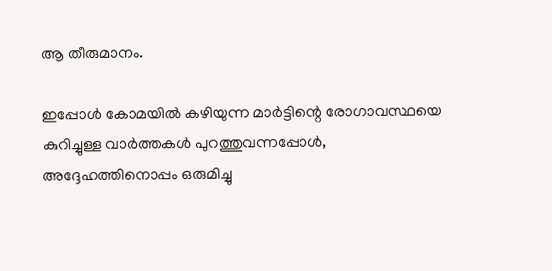ആ തീരുമാനം.

ഇപ്പോള്‍ കോമയില്‍ കഴിയുന്ന മാര്‍ട്ടിന്റെ രോഗാവസ്ഥയെ കുറിച്ചുള്ള വാര്‍ത്തകള്‍ പുറത്തുവന്നപ്പോള്‍, അദ്ദേഹത്തിനൊപ്പം ഒരുമിച്ചു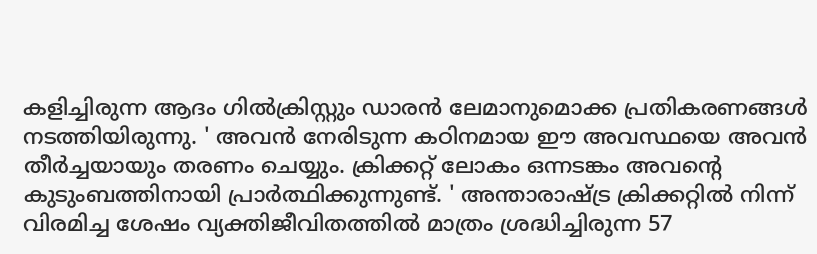കളിച്ചിരുന്ന ആദം ഗില്‍ക്രിസ്റ്റും ഡാരന്‍ ലേമാനുമൊക്ക പ്രതികരണങ്ങള്‍ നടത്തിയിരുന്നു. ' അവന്‍ നേരിടുന്ന കഠിനമായ ഈ അവസ്ഥയെ അവന്‍ തീര്‍ച്ചയായും തരണം ചെയ്യും. ക്രിക്കറ്റ് ലോകം ഒന്നടങ്കം അവന്റെ കുടുംബത്തിനായി പ്രാര്‍ത്ഥിക്കുന്നുണ്ട്. ' അന്താരാഷ്ട്ര ക്രിക്കറ്റില്‍ നിന്ന് വിരമിച്ച ശേഷം വ്യക്തിജീവിതത്തില്‍ മാത്രം ശ്രദ്ധിച്ചിരുന്ന 57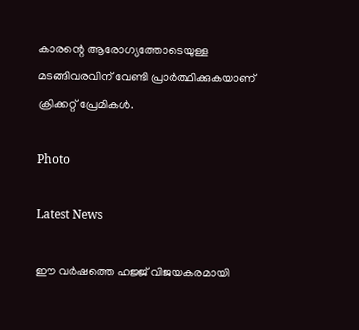കാരന്റെ ആരോഗ്യത്തോടെയുള്ള മടങ്ങിവരവിന് വേണ്ടി പ്രാര്‍ത്ഥിക്കുകയാണ് ക്രിക്കറ്റ് പ്രേമികള്‍.

Photo

Latest News

ഈ വർഷത്തെ ഹജ്ജ് വിജയകരമായി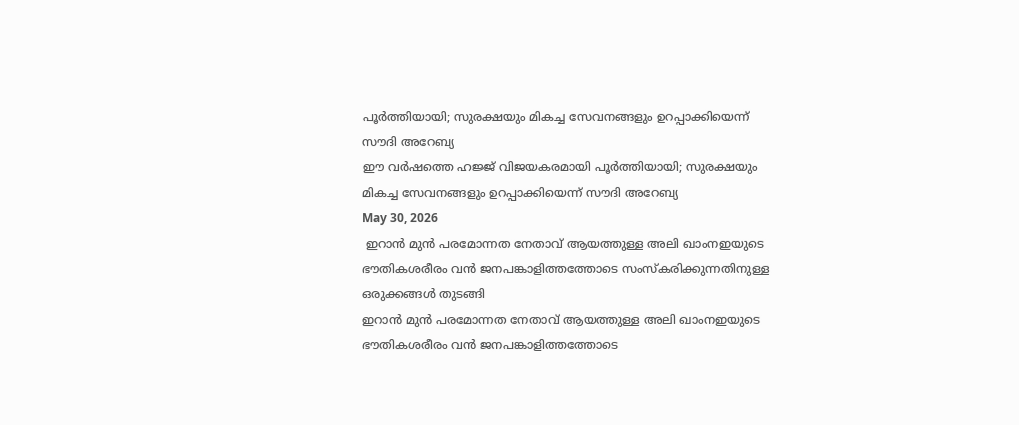പൂർത്തിയായി; സുരക്ഷയും മികച്ച സേവനങ്ങളും ഉറപ്പാക്കിയെന്ന് സൗദി അറേബ്യ
ഈ വർഷത്തെ ഹജ്ജ് വിജയകരമായി പൂർത്തിയായി; സുരക്ഷയും മികച്ച സേവനങ്ങളും ഉറപ്പാക്കിയെന്ന് സൗദി അറേബ്യ
May 30, 2026
 ഇറാന്‍ മുന്‍ പരമോന്നത നേതാവ് ആയത്തുള്ള അലി ഖാംനഇയുടെ ഭൗതികശരീരം വന്‍ ജനപങ്കാളിത്തത്തോടെ സംസ്‌കരിക്കുന്നതിനുള്ള ഒരുക്കങ്ങള്‍ തുടങ്ങി
ഇറാന്‍ മുന്‍ പരമോന്നത നേതാവ് ആയത്തുള്ള അലി ഖാംനഇയുടെ ഭൗതികശരീരം വന്‍ ജനപങ്കാളിത്തത്തോടെ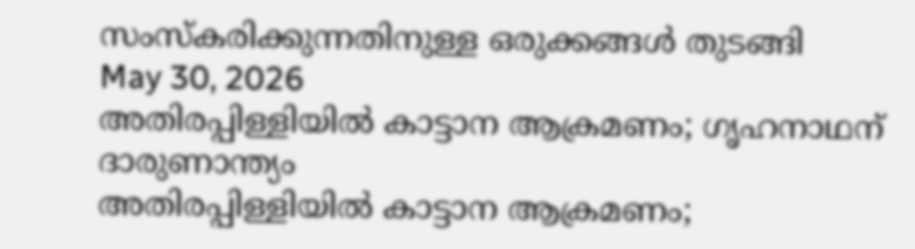സംസ്‌കരിക്കുന്നതിനുള്ള ഒരുക്കങ്ങള്‍ തുടങ്ങി
May 30, 2026
അതിരപ്പിള്ളിയില്‍ കാട്ടാന ആക്രമണം; ഗൃഹനാഥന് ദാരുണാന്ത്യം
അതിരപ്പിള്ളിയില്‍ കാട്ടാന ആക്രമണം;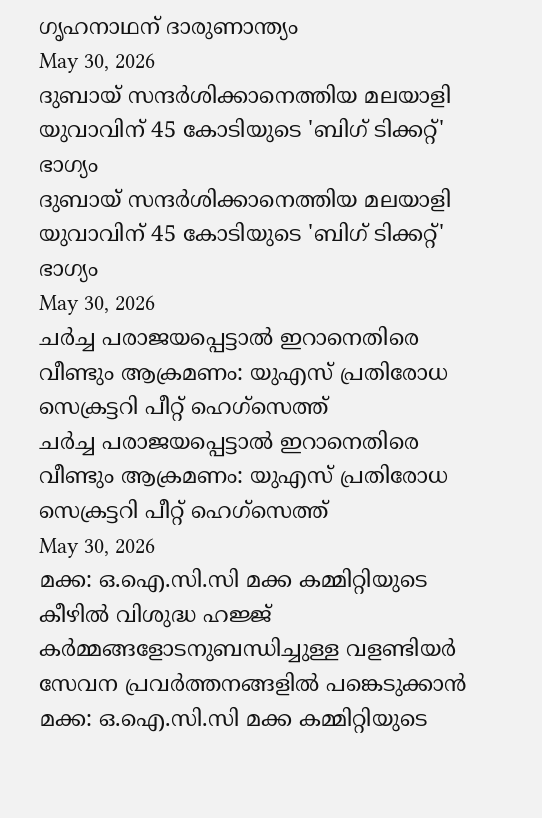ഗൃഹനാഥന് ദാരുണാന്ത്യം
May 30, 2026
ദുബായ് സന്ദര്‍ശിക്കാനെത്തിയ മലയാളി യുവാവിന് 45 കോടിയുടെ 'ബിഗ് ടിക്കറ്റ്' ഭാഗ്യം
ദുബായ് സന്ദര്‍ശിക്കാനെത്തിയ മലയാളി യുവാവിന് 45 കോടിയുടെ 'ബിഗ് ടിക്കറ്റ്' ഭാഗ്യം
May 30, 2026
ചര്‍ച്ച പരാജയപ്പെട്ടാല്‍ ഇറാനെതിരെ വീണ്ടും ആക്രമണം: യുഎസ് പ്രതിരോധ സെക്രട്ടറി പീറ്റ് ഹെഗ്‌സെത്ത്
ചര്‍ച്ച പരാജയപ്പെട്ടാല്‍ ഇറാനെതിരെ വീണ്ടും ആക്രമണം: യുഎസ് പ്രതിരോധ സെക്രട്ടറി പീറ്റ് ഹെഗ്‌സെത്ത്
May 30, 2026
മക്ക: ഒ.ഐ.സി.സി മക്ക കമ്മിറ്റിയുടെ കീഴില്‍ വിശുദ്ധ ഹജ്ജ് കര്‍മ്മങ്ങളോടനുബന്ധിച്ചുള്ള വളണ്ടിയര്‍ സേവന പ്രവര്‍ത്തനങ്ങളില്‍ പങ്കെടുക്കാന്‍
മക്ക: ഒ.ഐ.സി.സി മക്ക കമ്മിറ്റിയുടെ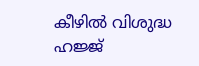കീഴില്‍ വിശുദ്ധ ഹജ്ജ്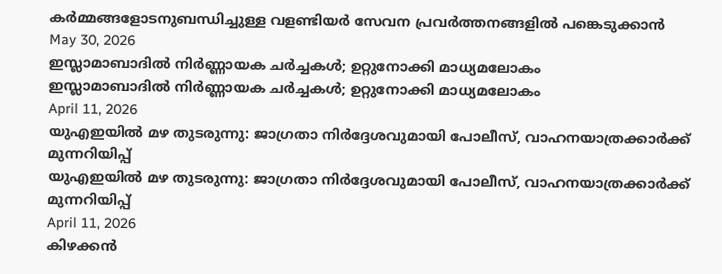കര്‍മ്മങ്ങളോടനുബന്ധിച്ചുള്ള വളണ്ടിയര്‍ സേവന പ്രവര്‍ത്തനങ്ങളില്‍ പങ്കെടുക്കാന്‍
May 30, 2026
ഇസ്ലാമാബാദില്‍ നിര്‍ണ്ണായക ചര്‍ച്ചകള്‍; ഉറ്റുനോക്കി മാധ്യമലോകം
ഇസ്ലാമാബാദില്‍ നിര്‍ണ്ണായക ചര്‍ച്ചകള്‍; ഉറ്റുനോക്കി മാധ്യമലോകം
April 11, 2026
യുഎഇയില്‍ മഴ തുടരുന്നു: ജാഗ്രതാ നിര്‍ദ്ദേശവുമായി പോലീസ്, വാഹനയാത്രക്കാര്‍ക്ക് മുന്നറിയിപ്പ്
യുഎഇയില്‍ മഴ തുടരുന്നു: ജാഗ്രതാ നിര്‍ദ്ദേശവുമായി പോലീസ്, വാഹനയാത്രക്കാര്‍ക്ക് മുന്നറിയിപ്പ്
April 11, 2026
കിഴക്കന്‍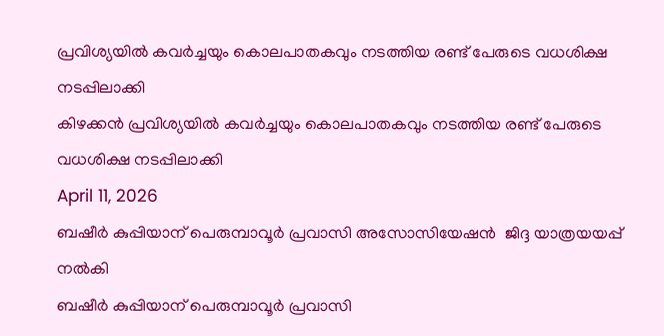പ്രവിശ്യയില്‍ കവര്‍ച്ചയും കൊലപാതകവും നടത്തിയ രണ്ട് പേരുടെ വധശിക്ഷ നടപ്പിലാക്കി
കിഴക്കന്‍ പ്രവിശ്യയില്‍ കവര്‍ച്ചയും കൊലപാതകവും നടത്തിയ രണ്ട് പേരുടെ വധശിക്ഷ നടപ്പിലാക്കി
April 11, 2026
ബഷീര്‍ കുപ്പിയാന് പെരുമ്പാവൂര്‍ പ്രവാസി അസോസിയേഷന്‍  ജിദ്ദ യാത്രയയപ്പ് നല്‍കി
ബഷീര്‍ കുപ്പിയാന് പെരുമ്പാവൂര്‍ പ്രവാസി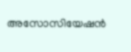അസോസിയേഷന്‍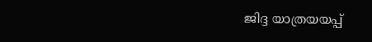ജിദ്ദ യാത്രയയപ്പ്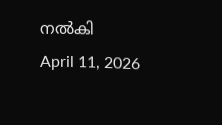നല്‍കി
April 11, 2026